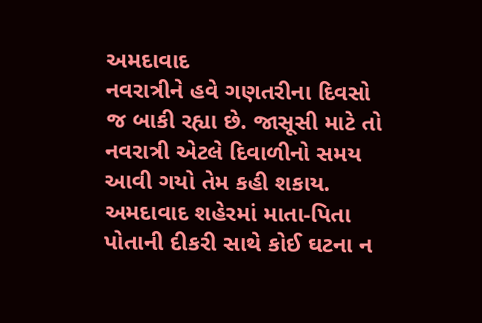અમદાવાદ
નવરાત્રીને હવે ગણતરીના દિવસો જ બાકી રહ્યા છે. જાસૂસી માટે તો નવરાત્રી એટલે દિવાળીનો સમય આવી ગયો તેમ કહી શકાય. અમદાવાદ શહેરમાં માતા-પિતા પોતાની દીકરી સાથે કોઈ ઘટના ન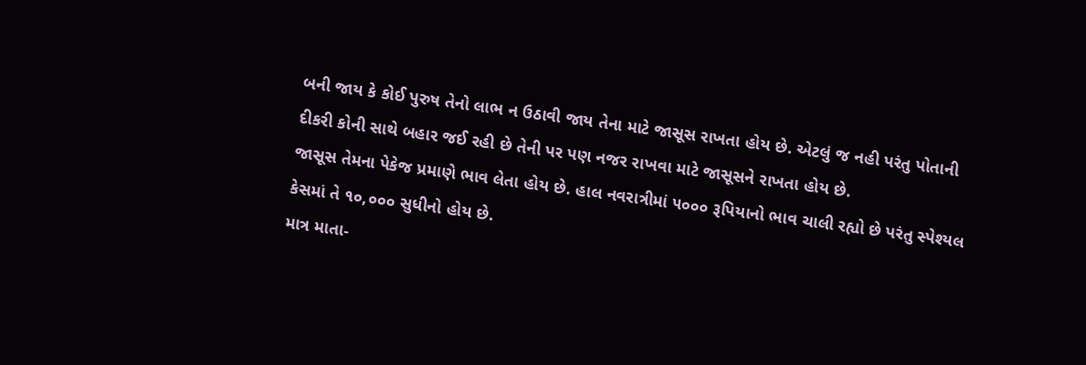બની જાય કે કોઈ પુરુષ તેનો લાભ ન ઉઠાવી જાય તેના માટે જાસૂસ રાખતા હોય છે. એટલું જ નહી પરંતુ પોતાની દીકરી કોની સાથે બહાર જઈ રહી છે તેની પર પણ નજર રાખવા માટે જાસૂસને રાખતા હોય છે.
જાસૂસ તેમના પેકેજ પ્રમાણે ભાવ લેતા હોય છે. હાલ નવરાત્રીમાં ૫૦૦૦ રૂપિયાનો ભાવ ચાલી રહ્યો છે પરંતુ સ્પેશ્યલ કેસમાં તે ૧૦,૦૦૦ સુધીનો હોય છે.
માત્ર માતા-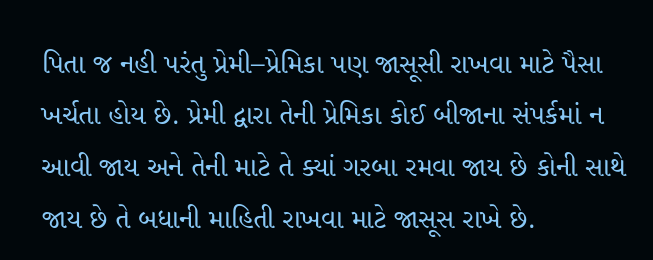પિતા જ નહી પરંતુ પ્રેમી–પ્રેમિકા પણ જાસૂસી રાખવા માટે પૈસા ખર્ચતા હોય છે. પ્રેમી દ્વારા તેની પ્રેમિકા કોઈ બીજાના સંપર્કમાં ન આવી જાય અને તેની માટે તે ક્યાં ગરબા રમવા જાય છે કોની સાથે જાય છે તે બધાની માહિતી રાખવા માટે જાસૂસ રાખે છે.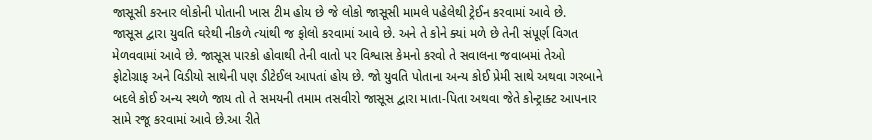જાસૂસી કરનાર લોકોની પોતાની ખાસ ટીમ હોય છે જે લોકો જાસૂસી મામલે પહેલેથી ટ્રેઈન કરવામાં આવે છે.
જાસૂસ દ્વારા યુવતિ ઘરેથી નીકળે ત્યાંથી જ ફોલો કરવામાં આવે છે. અને તે કોને ક્યાં મળે છે તેની સંપૂર્ણ વિગત મેળવવામાં આવે છે. જાસૂસ પારકો હોવાથી તેની વાતો પર વિશ્વાસ કેમનો કરવો તે સવાલના જવાબમાં તેઓ ફોટોગ્રાફ અને વિડીયો સાથેની પણ ડીટેઈલ આપતાં હોય છે. જો યુવતિ પોતાના અન્ય કોઈ પ્રેમી સાથે અથવા ગરબાને બદલે કોઈ અન્ય સ્થળે જાય તો તે સમયની તમામ તસવીરો જાસૂસ દ્વારા માતા-પિતા અથવા જેતે કોન્ટ્રાક્ટ આપનાર સામે રજૂ કરવામાં આવે છે.આ રીતે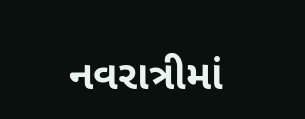નવરાત્રીમાં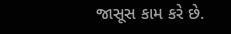જાસૂસ કામ કરે છે.